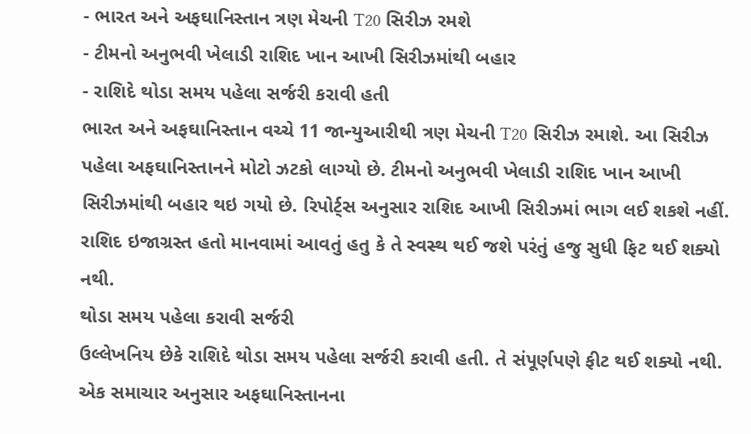- ભારત અને અફઘાનિસ્તાન ત્રણ મેચની T20 સિરીઝ રમશે
- ટીમનો અનુભવી ખેલાડી રાશિદ ખાન આખી સિરીઝમાંથી બહાર
- રાશિદે થોડા સમય પહેલા સર્જરી કરાવી હતી
ભારત અને અફઘાનિસ્તાન વચ્ચે 11 જાન્યુઆરીથી ત્રણ મેચની T20 સિરીઝ રમાશે. આ સિરીઝ પહેલા અફઘાનિસ્તાનને મોટો ઝટકો લાગ્યો છે. ટીમનો અનુભવી ખેલાડી રાશિદ ખાન આખી સિરીઝમાંથી બહાર થઇ ગયો છે. રિપોર્ટ્સ અનુસાર રાશિદ આખી સિરીઝમાં ભાગ લઈ શકશે નહીં. રાશિદ ઇજાગ્રસ્ત હતો માનવામાં આવતું હતુ કે તે સ્વસ્થ થઈ જશે પરંતું હજુ સુધી ફિટ થઈ શક્યો નથી.
થોડા સમય પહેલા કરાવી સર્જરી
ઉલ્લેખનિય છેકે રાશિદે થોડા સમય પહેલા સર્જરી કરાવી હતી. તે સંપૂર્ણપણે ફીટ થઈ શક્યો નથી. એક સમાચાર અનુસાર અફઘાનિસ્તાનના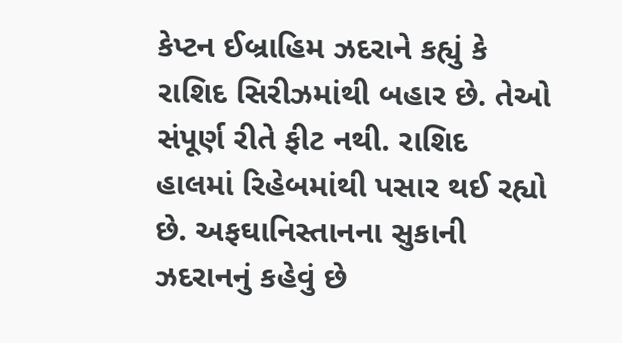કેપ્ટન ઈબ્રાહિમ ઝદરાને કહ્યું કે રાશિદ સિરીઝમાંથી બહાર છે. તેઓ સંપૂર્ણ રીતે ફીટ નથી. રાશિદ હાલમાં રિહેબમાંથી પસાર થઈ રહ્યો છે. અફઘાનિસ્તાનના સુકાની ઝદરાનનું કહેવું છે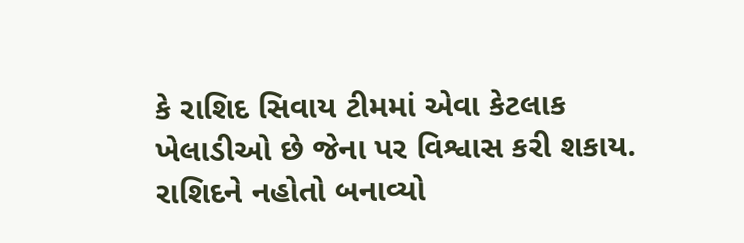કે રાશિદ સિવાય ટીમમાં એવા કેટલાક ખેલાડીઓ છે જેના પર વિશ્વાસ કરી શકાય.
રાશિદને નહોતો બનાવ્યો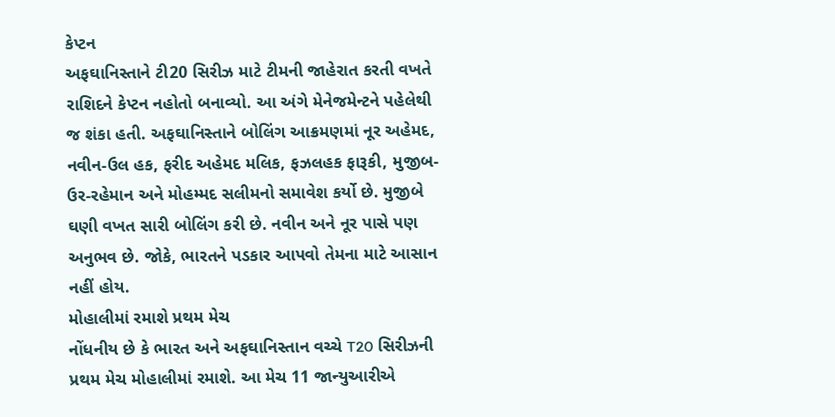કેપ્ટન
અફઘાનિસ્તાને ટી20 સિરીઝ માટે ટીમની જાહેરાત કરતી વખતે રાશિદને કેપ્ટન નહોતો બનાવ્યો. આ અંગે મેનેજમેન્ટને પહેલેથી જ શંકા હતી. અફઘાનિસ્તાને બોલિંગ આક્રમણમાં નૂર અહેમદ, નવીન-ઉલ હક, ફરીદ અહેમદ મલિક, ફઝલહક ફારૂકી, મુજીબ-ઉર-રહેમાન અને મોહમ્મદ સલીમનો સમાવેશ કર્યો છે. મુજીબે ઘણી વખત સારી બોલિંગ કરી છે. નવીન અને નૂર પાસે પણ અનુભવ છે. જોકે, ભારતને પડકાર આપવો તેમના માટે આસાન નહીં હોય.
મોહાલીમાં રમાશે પ્રથમ મેચ
નોંધનીય છે કે ભારત અને અફઘાનિસ્તાન વચ્ચે T20 સિરીઝની પ્રથમ મેચ મોહાલીમાં રમાશે. આ મેચ 11 જાન્યુઆરીએ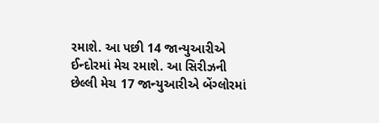રમાશે. આ પછી 14 જાન્યુઆરીએ ઈન્દોરમાં મેચ રમાશે. આ સિરીઝની છેલ્લી મેચ 17 જાન્યુઆરીએ બેંગ્લોરમાં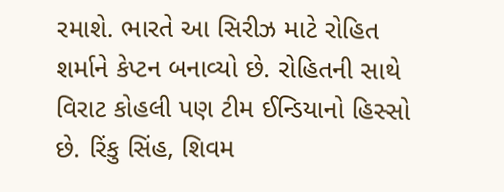રમાશે. ભારતે આ સિરીઝ માટે રોહિત શર્માને કેપ્ટન બનાવ્યો છે. રોહિતની સાથે વિરાટ કોહલી પણ ટીમ ઈન્ડિયાનો હિસ્સો છે. રિંકુ સિંહ, શિવમ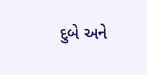દુબે અને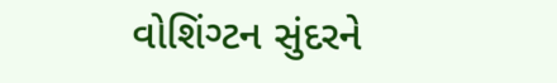વોશિંગ્ટન સુંદરને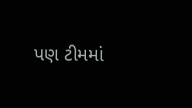પણ ટીમમાં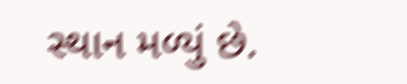સ્થાન મળ્યું છે.